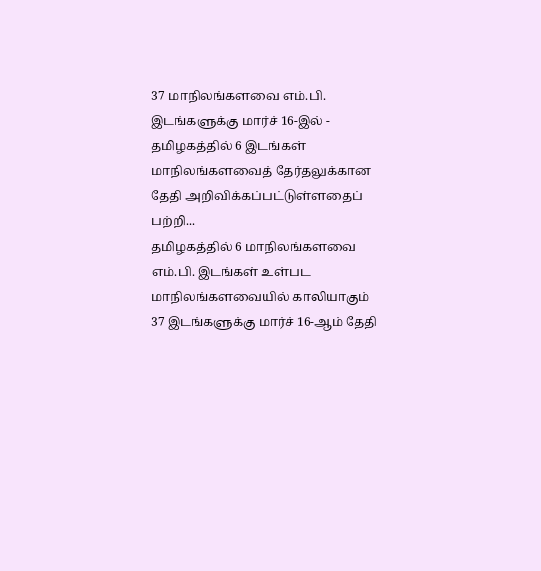37 மாநிலங்களவை எம்.பி. இடங்களுக்கு மார்ச் 16-இல் - தமிழகத்தில் 6 இடங்கள்
மாநிலங்களவைத் தேர்தலுக்கான தேதி அறிவிக்கப்பட்டுள்ளதைப் பற்றி...
தமிழகத்தில் 6 மாநிலங்களவை எம்.பி. இடங்கள் உள்பட மாநிலங்களவையில் காலியாகும் 37 இடங்களுக்கு மார்ச் 16-ஆம் தேதி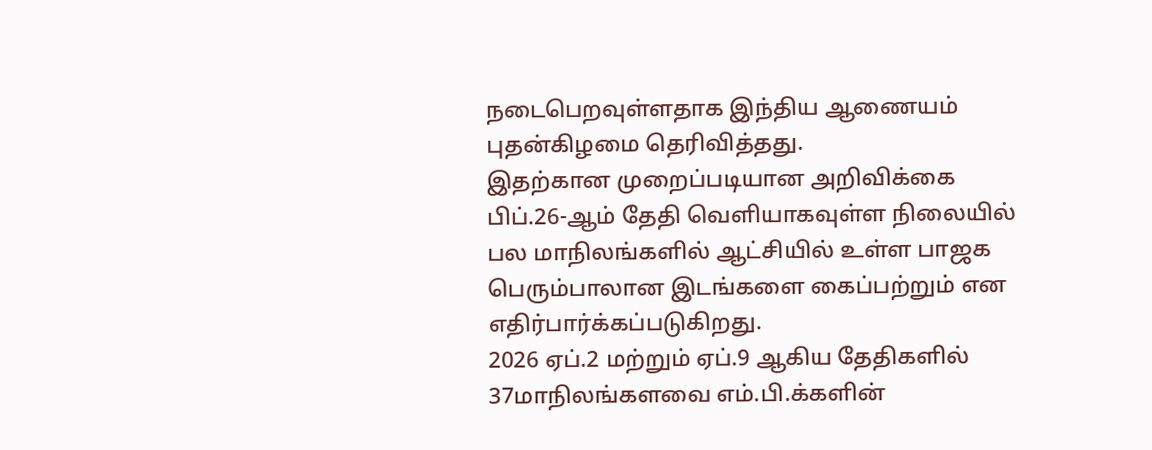நடைபெறவுள்ளதாக இந்திய ஆணையம் புதன்கிழமை தெரிவித்தது.
இதற்கான முறைப்படியான அறிவிக்கை பிப்.26-ஆம் தேதி வெளியாகவுள்ள நிலையில் பல மாநிலங்களில் ஆட்சியில் உள்ள பாஜக பெரும்பாலான இடங்களை கைப்பற்றும் என எதிர்பார்க்கப்படுகிறது.
2026 ஏப்.2 மற்றும் ஏப்.9 ஆகிய தேதிகளில் 37மாநிலங்களவை எம்.பி.க்களின்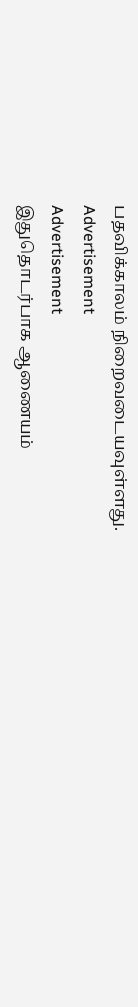பதவிக்காலம் நிறைவடையவுள்ளது.
Advertisement
Advertisement
இதுதொடர்பாக ஆணையம்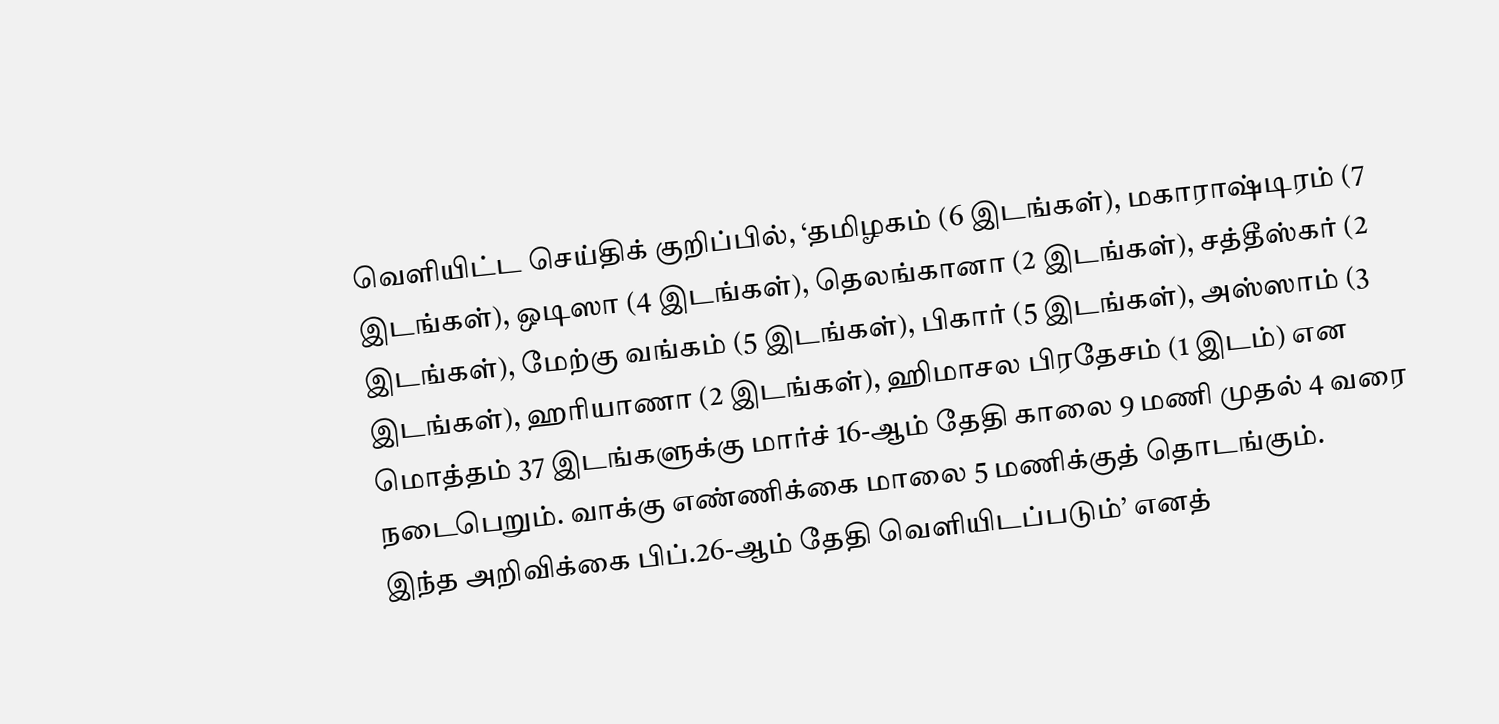வெளியிட்ட செய்திக் குறிப்பில், ‘தமிழகம் (6 இடங்கள்), மகாராஷ்டிரம் (7 இடங்கள்), ஒடிஸா (4 இடங்கள்), தெலங்கானா (2 இடங்கள்), சத்தீஸ்கர் (2 இடங்கள்), மேற்கு வங்கம் (5 இடங்கள்), பிகார் (5 இடங்கள்), அஸ்ஸாம் (3 இடங்கள்), ஹரியாணா (2 இடங்கள்), ஹிமாசல பிரதேசம் (1 இடம்) என மொத்தம் 37 இடங்களுக்கு மார்ச் 16-ஆம் தேதி காலை 9 மணி முதல் 4 வரை நடைபெறும். வாக்கு எண்ணிக்கை மாலை 5 மணிக்குத் தொடங்கும்.
இந்த அறிவிக்கை பிப்.26-ஆம் தேதி வெளியிடப்படும்’ எனத்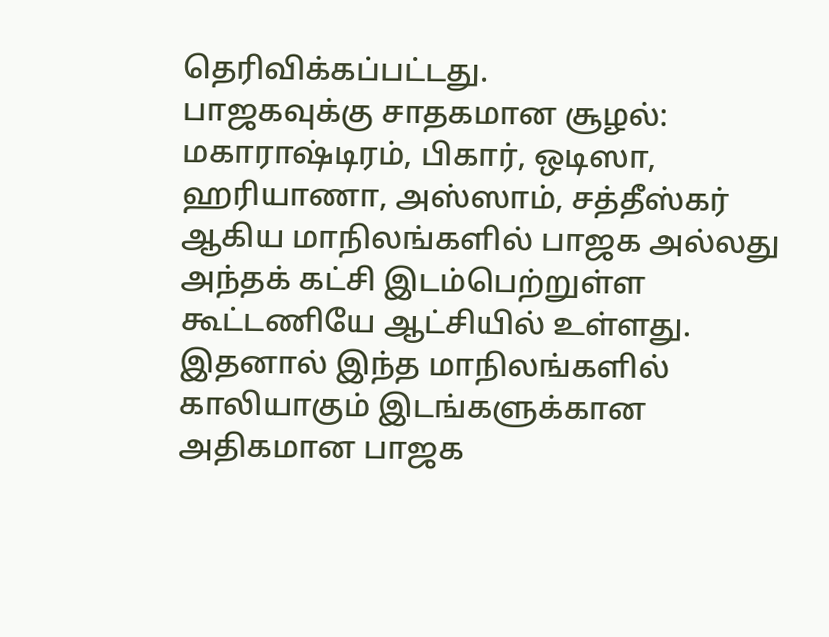தெரிவிக்கப்பட்டது.
பாஜகவுக்கு சாதகமான சூழல்: மகாராஷ்டிரம், பிகார், ஒடிஸா, ஹரியாணா, அஸ்ஸாம், சத்தீஸ்கர் ஆகிய மாநிலங்களில் பாஜக அல்லது அந்தக் கட்சி இடம்பெற்றுள்ள கூட்டணியே ஆட்சியில் உள்ளது. இதனால் இந்த மாநிலங்களில் காலியாகும் இடங்களுக்கான அதிகமான பாஜக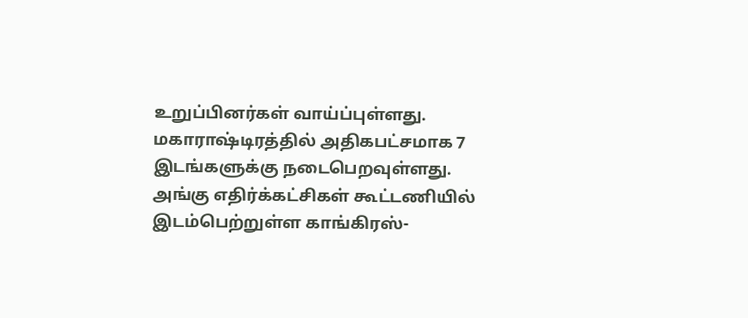உறுப்பினர்கள் வாய்ப்புள்ளது.
மகாராஷ்டிரத்தில் அதிகபட்சமாக 7 இடங்களுக்கு நடைபெறவுள்ளது. அங்கு எதிர்க்கட்சிகள் கூட்டணியில் இடம்பெற்றுள்ள காங்கிரஸ்-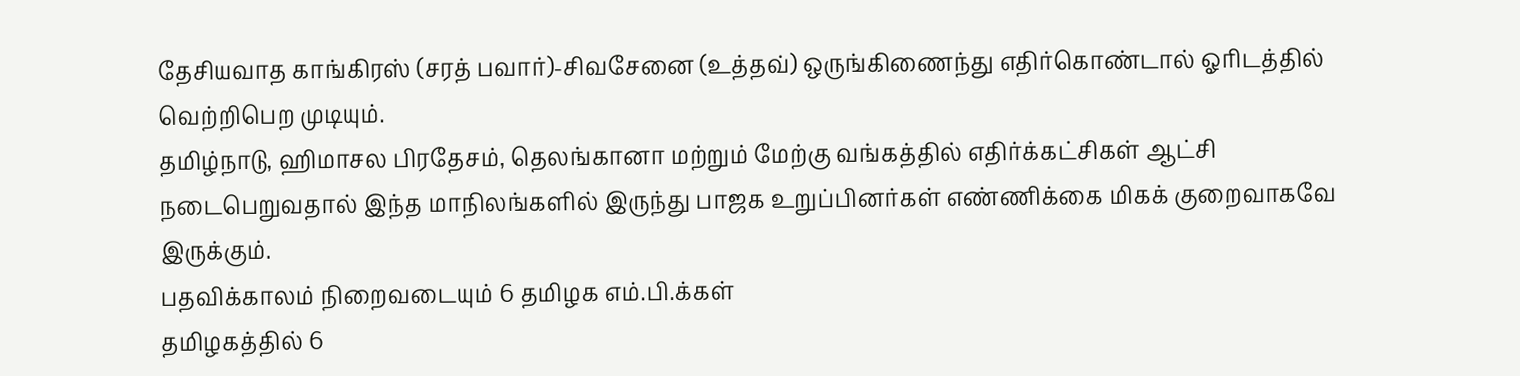தேசியவாத காங்கிரஸ் (சரத் பவார்)-சிவசேனை (உத்தவ்) ஒருங்கிணைந்து எதிர்கொண்டால் ஓரிடத்தில் வெற்றிபெற முடியும்.
தமிழ்நாடு, ஹிமாசல பிரதேசம், தெலங்கானா மற்றும் மேற்கு வங்கத்தில் எதிர்க்கட்சிகள் ஆட்சி நடைபெறுவதால் இந்த மாநிலங்களில் இருந்து பாஜக உறுப்பினர்கள் எண்ணிக்கை மிகக் குறைவாகவே இருக்கும்.
பதவிக்காலம் நிறைவடையும் 6 தமிழக எம்.பி.க்கள்
தமிழகத்தில் 6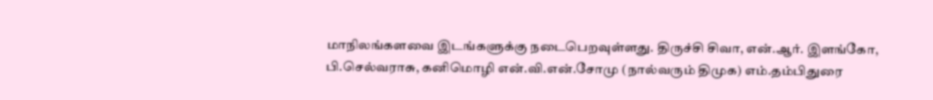மாநிலங்களவை இடங்களுக்கு நடைபெறவுள்ளது. திருச்சி சிவா, என்.ஆர். இளங்கோ, பி.செல்வராசு, கனிமொழி என்.வி.என்.சோமு (நால்வரும் திமுக) எம்.தம்பிதுரை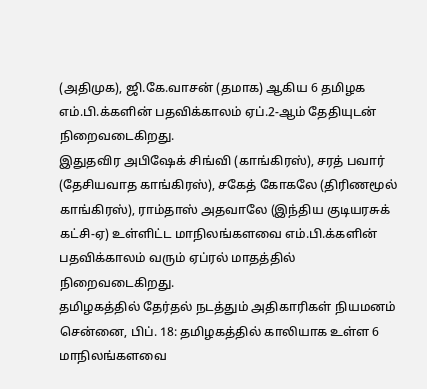(அதிமுக), ஜி.கே.வாசன் (தமாக) ஆகிய 6 தமிழக எம்.பி.க்களின் பதவிக்காலம் ஏப்.2-ஆம் தேதியுடன் நிறைவடைகிறது.
இதுதவிர அபிஷேக் சிங்வி (காங்கிரஸ்), சரத் பவார் (தேசியவாத காங்கிரஸ்), சகேத் கோகலே (திரிணமூல் காங்கிரஸ்), ராம்தாஸ் அதவாலே (இந்திய குடியரசுக் கட்சி-ஏ) உள்ளிட்ட மாநிலங்களவை எம்.பி.க்களின் பதவிக்காலம் வரும் ஏப்ரல் மாதத்தில் நிறைவடைகிறது.
தமிழகத்தில் தேர்தல் நடத்தும் அதிகாரிகள் நியமனம்
சென்னை, பிப். 18: தமிழகத்தில் காலியாக உள்ள 6 மாநிலங்களவை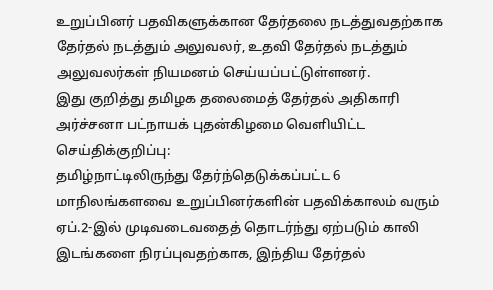உறுப்பினர் பதவிகளுக்கான தேர்தலை நடத்துவதற்காக தேர்தல் நடத்தும் அலுவலர், உதவி தேர்தல் நடத்தும் அலுவலர்கள் நியமனம் செய்யப்பட்டுள்ளனர்.
இது குறித்து தமிழக தலைமைத் தேர்தல் அதிகாரி அர்ச்சனா பட்நாயக் புதன்கிழமை வெளியிட்ட செய்திக்குறிப்பு:
தமிழ்நாட்டிலிருந்து தேர்ந்தெடுக்கப்பட்ட 6 மாநிலங்களவை உறுப்பினர்களின் பதவிக்காலம் வரும் ஏப்.2-இல் முடிவடைவதைத் தொடர்ந்து ஏற்படும் காலி இடங்களை நிரப்புவதற்காக, இந்திய தேர்தல்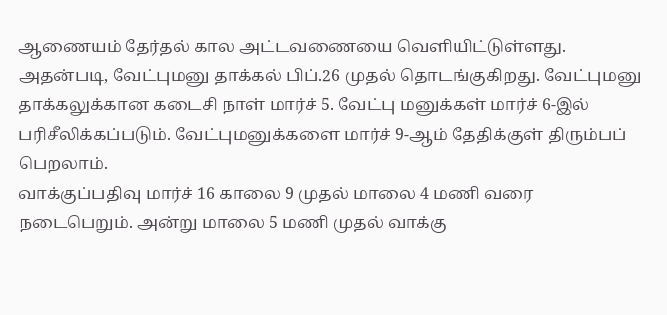ஆணையம் தேர்தல் கால அட்டவணையை வெளியிட்டுள்ளது.
அதன்படி, வேட்புமனு தாக்கல் பிப்.26 முதல் தொடங்குகிறது. வேட்புமனு தாக்கலுக்கான கடைசி நாள் மார்ச் 5. வேட்பு மனுக்கள் மார்ச் 6-இல் பரிசீலிக்கப்படும். வேட்புமனுக்களை மார்ச் 9-ஆம் தேதிக்குள் திரும்பப் பெறலாம்.
வாக்குப்பதிவு மார்ச் 16 காலை 9 முதல் மாலை 4 மணி வரை நடைபெறும். அன்று மாலை 5 மணி முதல் வாக்கு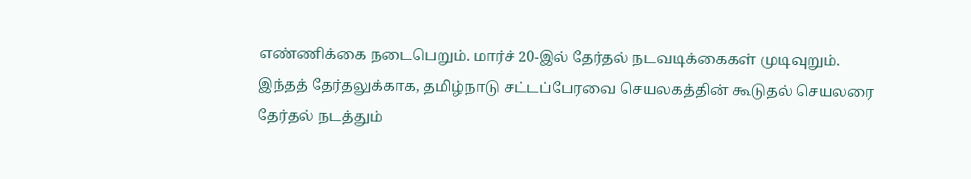எண்ணிக்கை நடைபெறும். மார்ச் 20-இல் தேர்தல் நடவடிக்கைகள் முடிவுறும்.
இந்தத் தேர்தலுக்காக, தமிழ்நாடு சட்டப்பேரவை செயலகத்தின் கூடுதல் செயலரை தேர்தல் நடத்தும்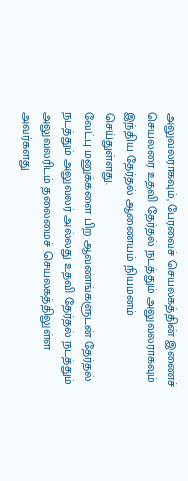அலுவலராகவும், பேரவைச் செயலகத்தின் இணைச் செயலரை உதவி தேர்தல் நடத்தும் அலுவலராகவும் இந்திய தேர்தல் ஆணையம் நியமனம் செய்துள்ளது.
வேட்பு மனுக்களை பிற ஆவணங்களுடன் தேர்தல் நடத்தும் அலுவலர் அல்லது உதவி தேர்தல் நடத்தும் அலுவலரிடம் தலைமைச் செயலகத்திலுள்ள அவர்களது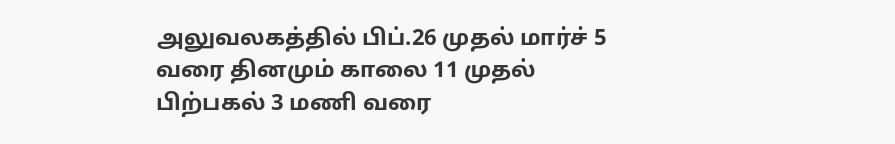அலுவலகத்தில் பிப்.26 முதல் மார்ச் 5 வரை தினமும் காலை 11 முதல் பிற்பகல் 3 மணி வரை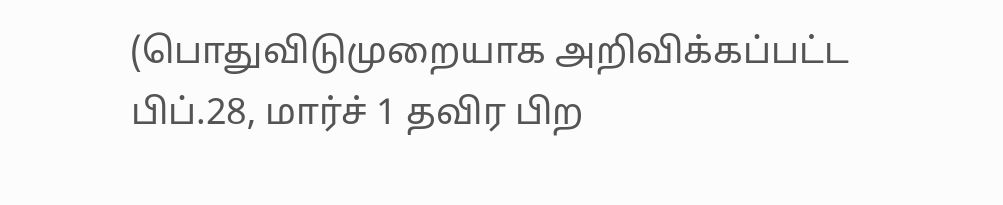(பொதுவிடுமுறையாக அறிவிக்கப்பட்ட பிப்.28, மார்ச் 1 தவிர பிற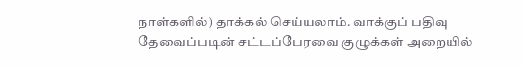நாள்களில்) தாக்கல் செய்யலாம். வாக்குப் பதிவு தேவைப்படின் சட்டப்பேரவை குழுக்கள் அறையில்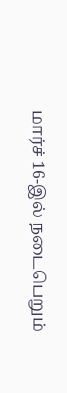மார்ச் 16-இல் நடைபெறும்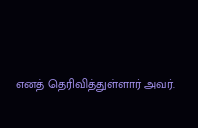எனத் தெரிவித்துள்ளார் அவர்.